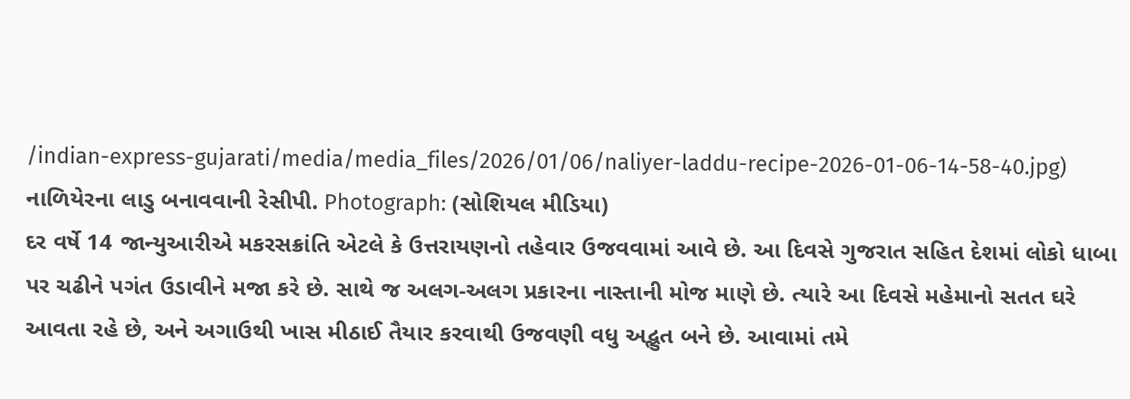/indian-express-gujarati/media/media_files/2026/01/06/naliyer-laddu-recipe-2026-01-06-14-58-40.jpg)
નાળિયેરના લાડુ બનાવવાની રેસીપી. Photograph: (સોશિયલ મીડિયા)
દર વર્ષે 14 જાન્યુઆરીએ મકરસક્રાંતિ એટલે કે ઉત્તરાયણનો તહેવાર ઉજવવામાં આવે છે. આ દિવસે ગુજરાત સહિત દેશમાં લોકો ધાબા પર ચઢીને પગંત ઉડાવીને મજા કરે છે. સાથે જ અલગ-અલગ પ્રકારના નાસ્તાની મોજ માણે છે. ત્યારે આ દિવસે મહેમાનો સતત ઘરે આવતા રહે છે, અને અગાઉથી ખાસ મીઠાઈ તૈયાર કરવાથી ઉજવણી વધુ અદ્ભુત બને છે. આવામાં તમે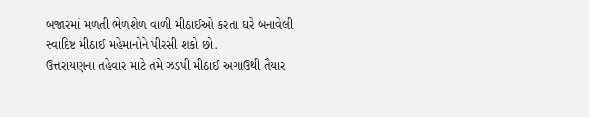બજારમાં મળતી ભેળશેળ વાળી મીઠાઈઓ કરતા ઘરે બનાવેલી સ્વાદિષ્ટ મીઠાઈ મહેમાનોને પીરસી શકો છો.
ઉત્તરાયણના તહેવાર માટે તમે ઝડપી મીઠાઈ અગાઉથી તૈયાર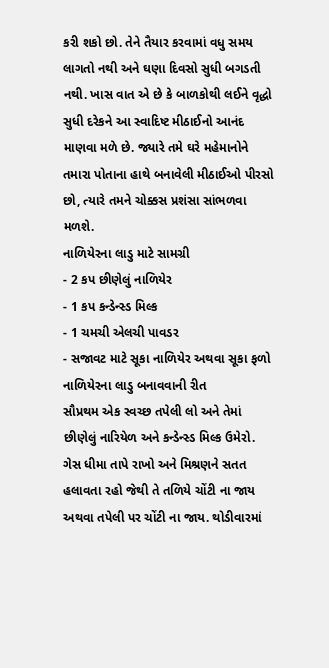કરી શકો છો. તેને તૈયાર કરવામાં વધુ સમય લાગતો નથી અને ઘણા દિવસો સુધી બગડતી નથી. ખાસ વાત એ છે કે બાળકોથી લઈને વૃદ્ધો સુધી દરેકને આ સ્વાદિષ્ટ મીઠાઈનો આનંદ માણવા મળે છે. જ્યારે તમે ઘરે મહેમાનોને તમારા પોતાના હાથે બનાવેલી મીઠાઈઓ પીરસો છો, ત્યારે તમને ચોક્કસ પ્રશંસા સાંભળવા મળશે.
નાળિયેરના લાડુ માટે સામગ્રી
- 2 કપ છીણેલું નાળિયેર
- 1 કપ કન્ડેન્સ્ડ મિલ્ક
- 1 ચમચી એલચી પાવડર
- સજાવટ માટે સૂકા નાળિયેર અથવા સૂકા ફળો
નાળિયેરના લાડુ બનાવવાની રીત
સૌપ્રથમ એક સ્વચ્છ તપેલી લો અને તેમાં છીણેલું નારિયેળ અને કન્ડેન્સ્ડ મિલ્ક ઉમેરો. ગેસ ધીમા તાપે રાખો અને મિશ્રણને સતત હલાવતા રહો જેથી તે તળિયે ચોંટી ના જાય અથવા તપેલી પર ચોંટી ના જાય. થોડીવારમાં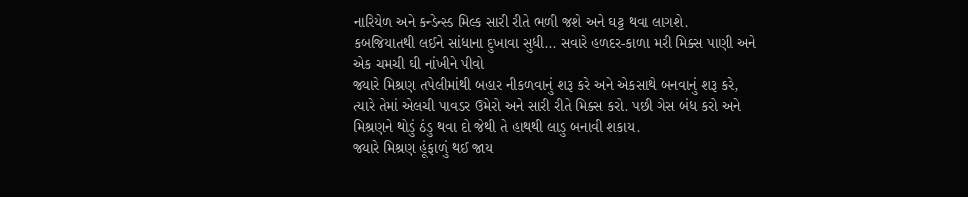નારિયેળ અને કન્ડેન્સ્ડ મિલ્ક સારી રીતે ભળી જશે અને ઘટ્ટ થવા લાગશે.
કબજિયાતથી લઈને સાંધાના દુખાવા સુધી... સવારે હળદર-કાળા મરી મિક્સ પાણી અને એક ચમચી ઘી નાંખીને પીવો
જ્યારે મિશ્રણ તપેલીમાંથી બહાર નીકળવાનું શરૂ કરે અને એકસાથે બનવાનું શરૂ કરે, ત્યારે તેમાં એલચી પાવડર ઉમેરો અને સારી રીતે મિક્સ કરો. પછી ગેસ બંધ કરો અને મિશ્રણને થોડું ઠંડુ થવા દો જેથી તે હાથથી લાડુ બનાવી શકાય.
જ્યારે મિશ્રણ હૂંફાળું થઈ જાય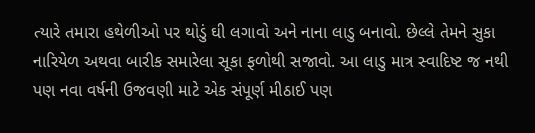ત્યારે તમારા હથેળીઓ પર થોડું ઘી લગાવો અને નાના લાડુ બનાવો. છેલ્લે તેમને સુકા નારિયેળ અથવા બારીક સમારેલા સૂકા ફળોથી સજાવો. આ લાડુ માત્ર સ્વાદિષ્ટ જ નથી પણ નવા વર્ષની ઉજવણી માટે એક સંપૂર્ણ મીઠાઈ પણ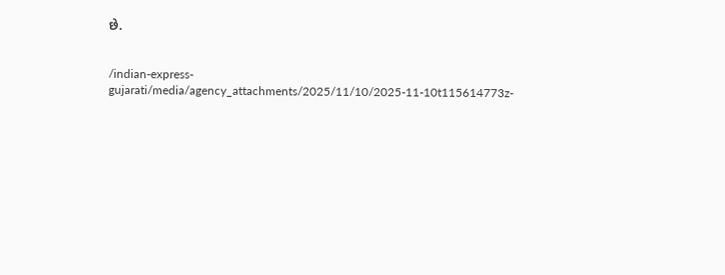છે.


/indian-express-gujarati/media/agency_attachments/2025/11/10/2025-11-10t115614773z-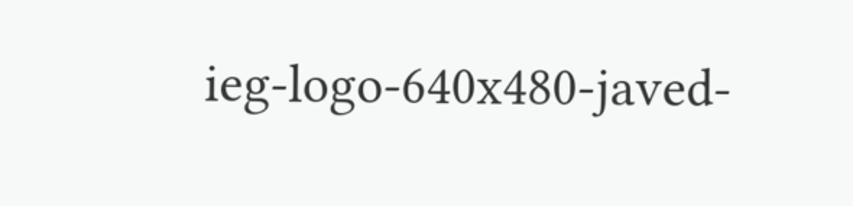ieg-logo-640x480-javed-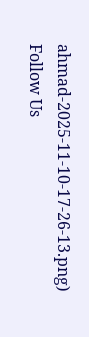ahmad-2025-11-10-17-26-13.png)
Follow Us